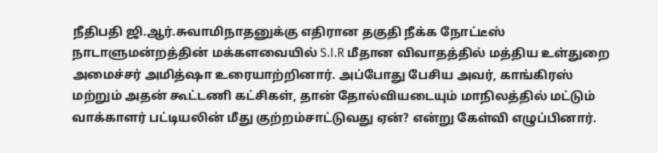நீதிபதி ஜி.ஆர்.சுவாமிநாதனுக்கு எதிரான தகுதி நீக்க நோட்டீஸ் நாடாளுமன்றத்தின் மக்களவையில் S.I.R மீதான விவாதத்தில் மத்திய உள்துறை அமைச்சர் அமித்ஷா உரையாற்றினார். அப்போது பேசிய அவர், காங்கிரஸ் மற்றும் அதன் கூட்டணி கட்சிகள், தான் தோல்வியடையும் மாநிலத்தில் மட்டும் வாக்காளர் பட்டியலின் மீது குற்றம்சாட்டுவது ஏன்? என்று கேள்வி எழுப்பினார்.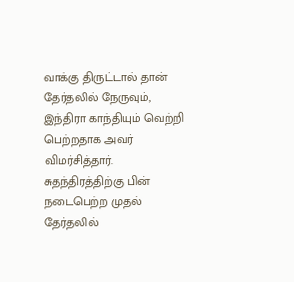வாக்கு திருட்டால் தான் தேர்தலில் நேருவும், இந்திரா காந்தியும் வெற்றி பெற்றதாக அவர் விமர்சித்தார். சுதந்திரத்திற்கு பின் நடைபெற்ற முதல் தேர்தலில்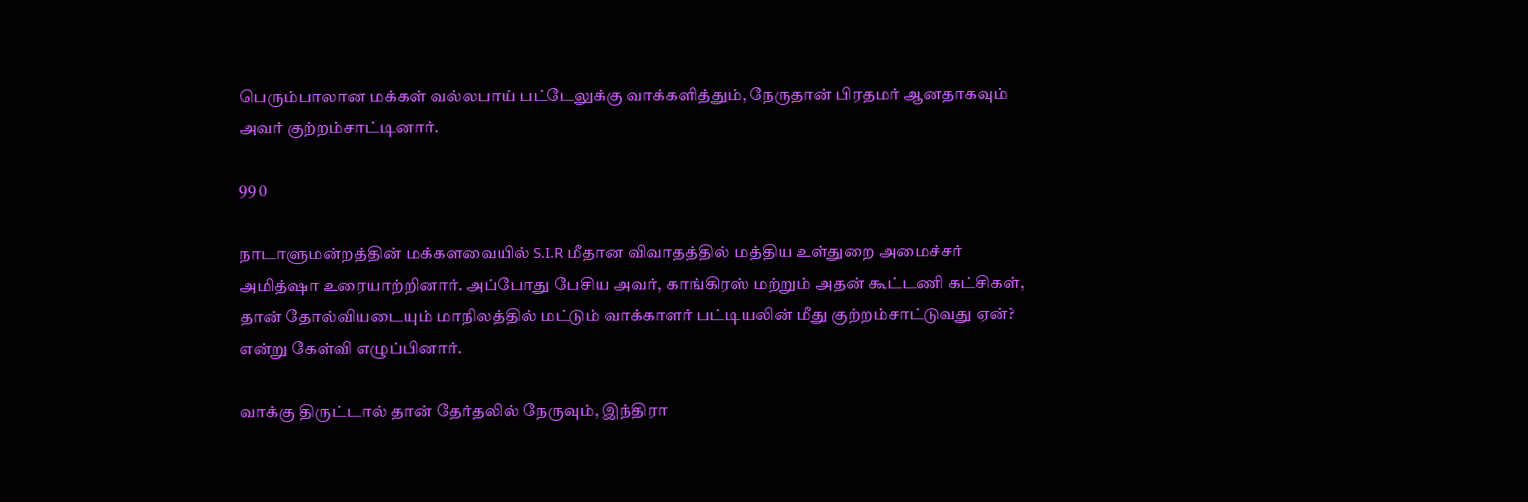பெரும்பாலான மக்கள் வல்லபாய் பட்டேலுக்கு வாக்களித்தும், நேருதான் பிரதமர் ஆனதாகவும் அவர் குற்றம்சாட்டினார்.

99 0

நாடாளுமன்றத்தின் மக்களவையில் S.I.R மீதான விவாதத்தில் மத்திய உள்துறை அமைச்சர் அமித்ஷா உரையாற்றினார். அப்போது பேசிய அவர், காங்கிரஸ் மற்றும் அதன் கூட்டணி கட்சிகள், தான் தோல்வியடையும் மாநிலத்தில் மட்டும் வாக்காளர் பட்டியலின் மீது குற்றம்சாட்டுவது ஏன்? என்று கேள்வி எழுப்பினார்.

வாக்கு திருட்டால் தான் தேர்தலில் நேருவும், இந்திரா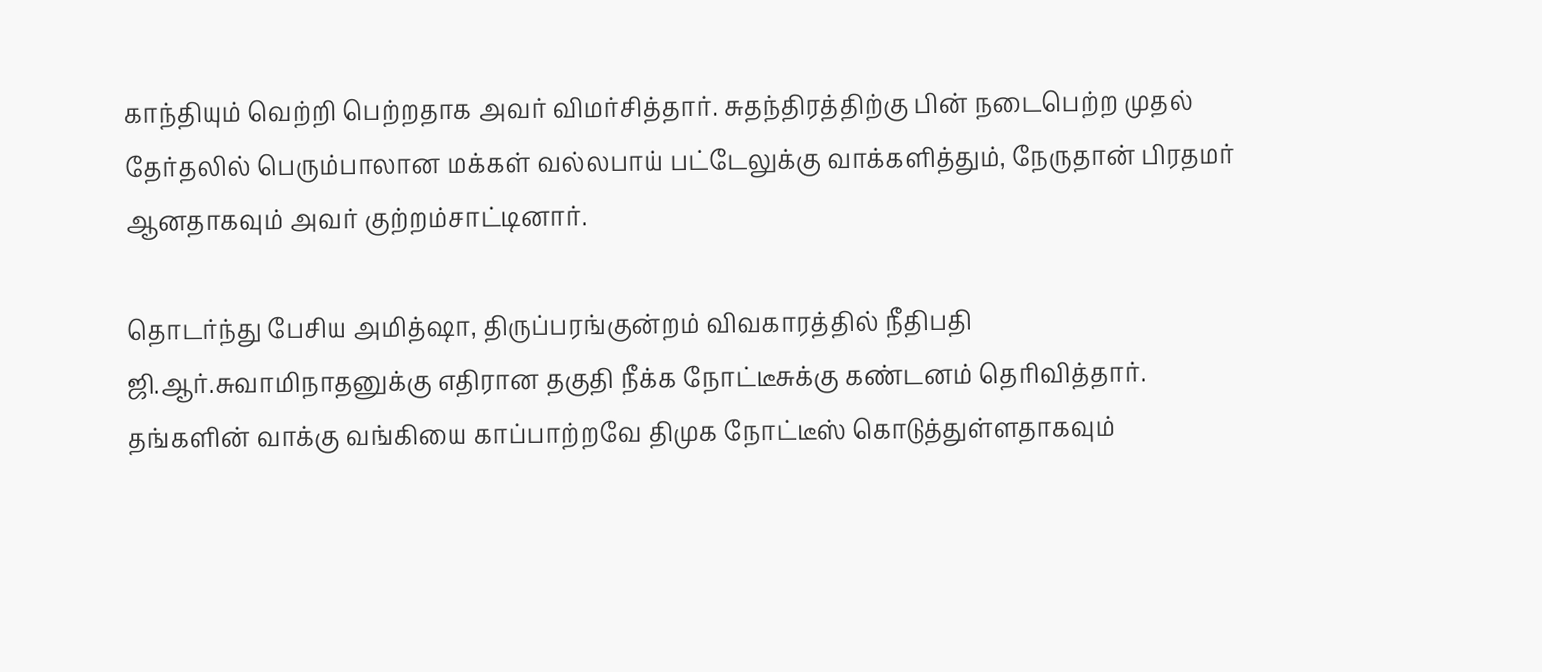காந்தியும் வெற்றி பெற்றதாக அவர் விமர்சித்தார். சுதந்திரத்திற்கு பின் நடைபெற்ற முதல் தேர்தலில் பெரும்பாலான மக்கள் வல்லபாய் பட்டேலுக்கு வாக்களித்தும், நேருதான் பிரதமர் ஆனதாகவும் அவர் குற்றம்சாட்டினார்.

தொடர்ந்து பேசிய அமித்ஷா, திருப்பரங்குன்றம் விவகாரத்தில் நீதிபதி ஜி.ஆர்.சுவாமிநாதனுக்கு எதிரான தகுதி நீக்க நோட்டீசுக்கு கண்டனம் தெரிவித்தார். தங்களின் வாக்கு வங்கியை காப்பாற்றவே திமுக நோட்டீஸ் கொடுத்துள்ளதாகவும்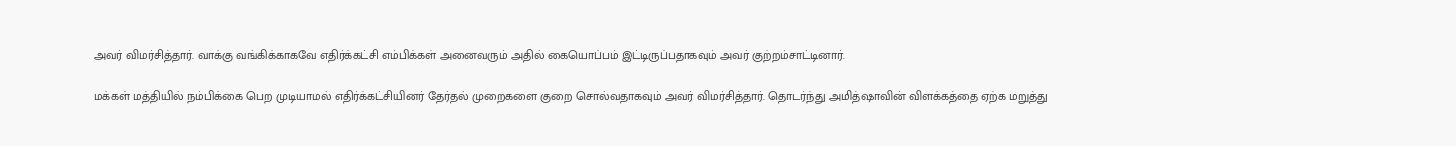அவர் விமர்சித்தார். வாக்கு வங்கிக்காகவே எதிர்க்கட்சி எம்பிக்கள் அனைவரும் அதில் கையொப்பம் இட்டிருப்பதாகவும் அவர் குற்றம்சாட்டினார்.

மக்கள் மத்தியில் நம்பிக்கை பெற முடியாமல் எதிர்க்கட்சியினர் தேர்தல் முறைகளை குறை சொல்வதாகவும் அவர் விமர்சித்தார். தொடர்ந்து அமித்ஷாவின் விளக்கத்தை ஏற்க மறுத்து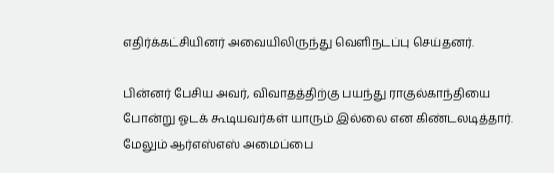எதிர்க்கட்சியினர் அவையிலிருந்து வெளிநடப்பு செய்தனர்.

பின்னர் பேசிய அவர், விவாதத்திற்கு பயந்து ராகுல்காந்தியை போன்று ஓடக் கூடியவர்கள் யாரும் இல்லை என கிண்டலடித்தார். மேலும் ஆர்எஸ்எஸ் அமைப்பை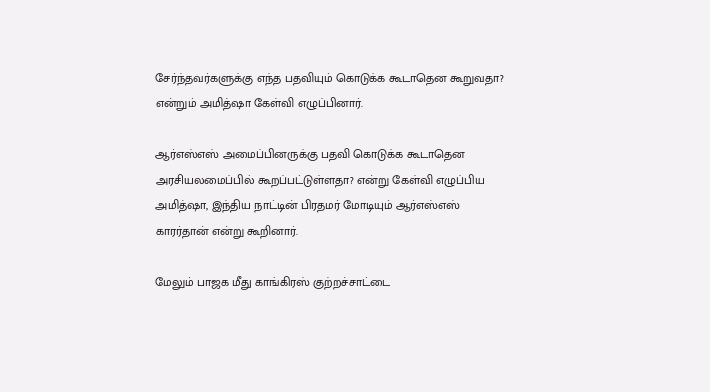சேர்ந்தவர்களுக்கு எந்த பதவியும் கொடுக்க கூடாதென கூறுவதா? என்றும் அமித்ஷா கேள்வி எழுப்பினார்.

ஆர்எஸ்எஸ் அமைப்பினருக்கு பதவி கொடுக்க கூடாதென அரசியலமைப்பில் கூறப்பட்டுள்ளதா? என்று கேள்வி எழுப்பிய அமித்ஷா, இந்திய நாட்டின் பிரதமர் மோடியும் ஆர்எஸ்எஸ் காரர்தான் என்று கூறினார்.

மேலும் பாஜக மீது காங்கிரஸ் குற்றச்சாட்டை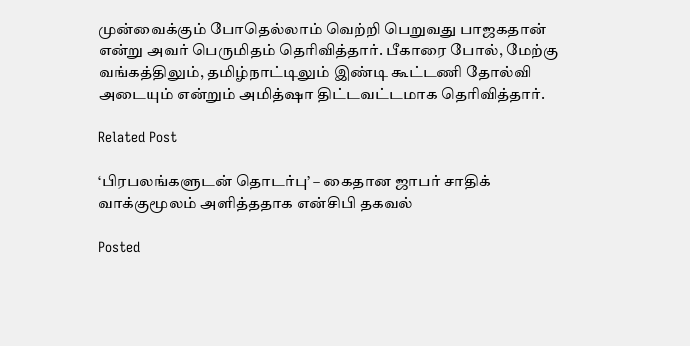முன்வைக்கும் போதெல்லாம் வெற்றி பெறுவது பாஜகதான் என்று அவர் பெருமிதம் தெரிவித்தார். பீகாரை போல், மேற்கு வங்கத்திலும், தமிழ்நாட்டிலும் இண்டி கூட்டணி தோல்வி அடையும் என்றும் அமித்ஷா திட்டவட்டமாக தெரிவித்தார்.

Related Post

‘பிரபலங்களுடன் தொடர்பு’ – கைதான ஜாபர் சாதிக் வாக்குமூலம் அளித்ததாக என்சிபி தகவல்

Posted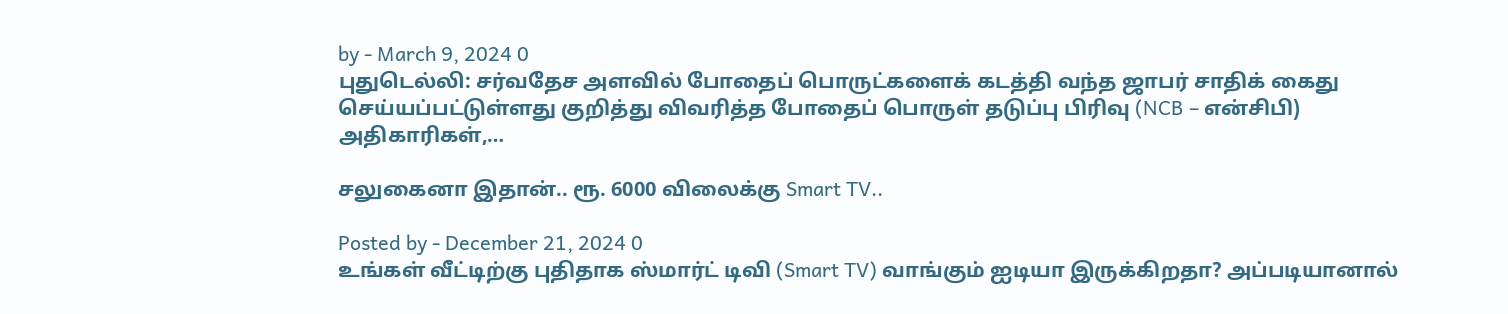by - March 9, 2024 0
புதுடெல்லி: சர்வதேச அளவில் போதைப் பொருட்களைக் கடத்தி வந்த ஜாபர் சாதிக் கைது செய்யப்பட்டுள்ளது குறித்து விவரித்த போதைப் பொருள் தடுப்பு பிரிவு (NCB – என்சிபி) அதிகாரிகள்,…

சலுகைனா இதான்.. ரூ. 6000 விலைக்கு Smart TV..

Posted by - December 21, 2024 0
உங்கள் வீட்டிற்கு புதிதாக ஸ்மார்ட் டிவி (Smart TV) வாங்கும் ஐடியா இருக்கிறதா? அப்படியானால்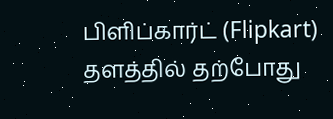பிளிப்கார்ட் (Flipkart) தளத்தில் தற்போது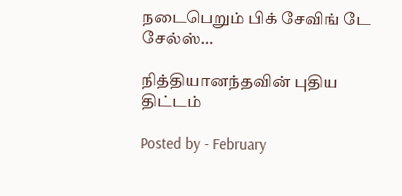நடைபெறும் பிக் சேவிங் டே சேல்ஸ்…

நித்தியானந்தவின் புதிய திட்டம்

Posted by - February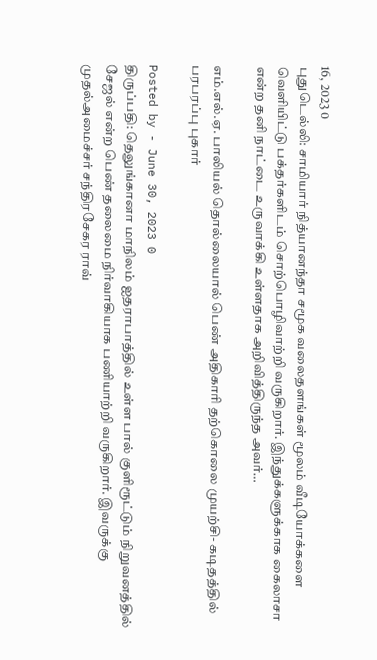16, 2023 0
புதுடெல்லி: சாமியார் நித்யானந்தா சமூக வலைதளங்கள் மூலம் வீடியோக்களை வெளியிட்டு பக்தர்களிடம் சொற்பொழிவாற்றி வருகிறார். இந்துக்களுக்காக கைலாசா என்ற தனி நாட்டை உருவாக்கி உள்ளதாக அறிவித்திருந்த அவர்…

எம்.எல்.ஏ. பாலியல் தொல்லையால் பெண் அதிகாரி தற்கொலை முயற்சி- கடிதத்தில் பரபரப்பு புகார்

Posted by - June 30, 2023 0
திருப்பதி: தெலுங்கானா மாநிலம் ஐதராபாத்தில் உள்ள பால் குளிரூட்டும் நிறுவனத்தில் சேஜல் என்ற பெண் தலைமை நிர்வாகியாக பணியாற்றி வருகிறார். இவருக்கு முதல்அமைச்சர் சந்திரசேகர ராவ்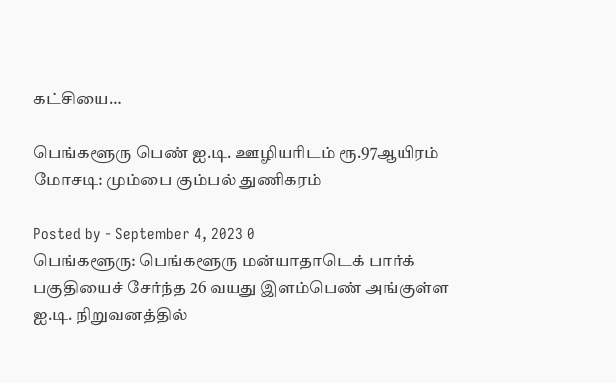கட்சியை…

பெங்களூரு பெண் ஐ.டி. ஊழியரிடம் ரூ.97ஆயிரம் மோசடி: மும்பை கும்பல் துணிகரம்

Posted by - September 4, 2023 0
பெங்களூரு: பெங்களூரு மன்யாதாடெக் பார்க் பகுதியைச் சேர்ந்த 26 வயது இளம்பெண் அங்குள்ள ஐ.டி. நிறுவனத்தில்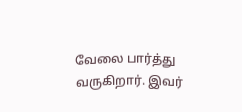வேலை பார்த்து வருகிறார். இவர்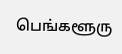பெங்களூரு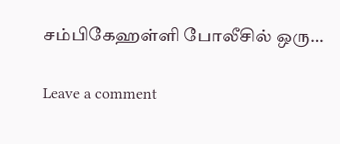சம்பிகேஹள்ளி போலீசில் ஒரு…

Leave a comment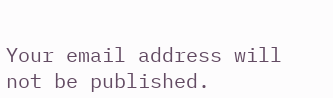Your email address will not be published.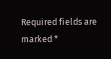Required fields are marked *